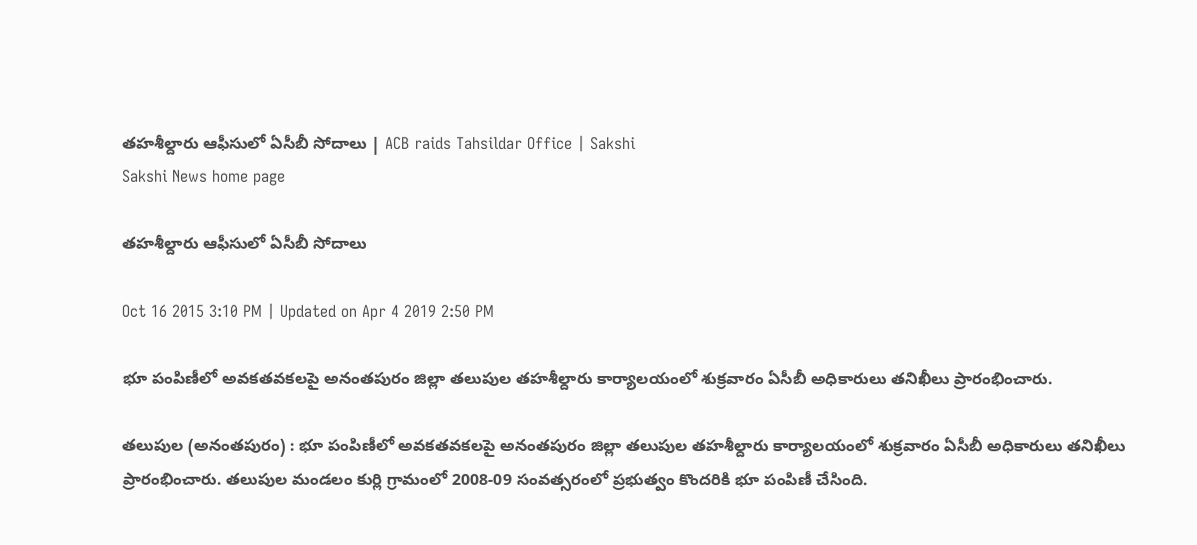తహశీల్దారు ఆఫీసులో ఏసీబీ సోదాలు | ACB raids Tahsildar Office | Sakshi
Sakshi News home page

తహశీల్దారు ఆఫీసులో ఏసీబీ సోదాలు

Oct 16 2015 3:10 PM | Updated on Apr 4 2019 2:50 PM

భూ పంపిణీలో అవకతవకలపై అనంతపురం జిల్లా తలుపుల తహశీల్దారు కార్యాలయంలో శుక్రవారం ఏసీబీ అధికారులు తనిఖీలు ప్రారంభించారు.

తలుపుల (అనంతపురం) : భూ పంపిణీలో అవకతవకలపై అనంతపురం జిల్లా తలుపుల తహశీల్దారు కార్యాలయంలో శుక్రవారం ఏసీబీ అధికారులు తనిఖీలు ప్రారంభించారు. తలుపుల మండలం కుర్లి గ్రామంలో 2008-09 సంవత్సరంలో ప్రభుత్వం కొందరికి భూ పంపిణీ చేసింది.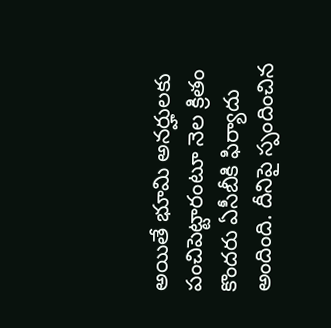అయితే భూమి అనర్హులకు పంచిపెట్టారంటూ నెల క్రితం కొందరు ఏసీబీకి ఫిర్యాదు అందింది. దీనిపై స్పందించిన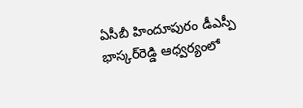ఏసీబీ హిందూపురం డీఎస్పీ భాస్కర్‌రెడ్డి ఆధ్వర్యంలో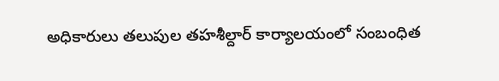అధికారులు తలుపుల తహశీల్దార్ కార్యాలయంలో సంబంధిత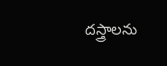దస్త్రాలను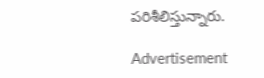పరిశీలిస్తున్నారు.

Advertisement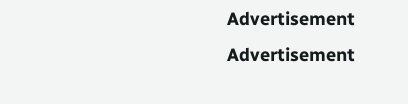Advertisement
Advertisement